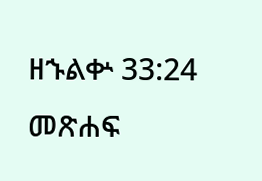ዘኁልቍ 33:24 መጽሐፍ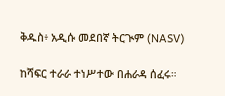ቅዱስ፥ አዲሱ መደበኛ ትርጒም (NASV)

ከሻፍር ተራራ ተነሥተው በሐራዳ ሰፈሩ።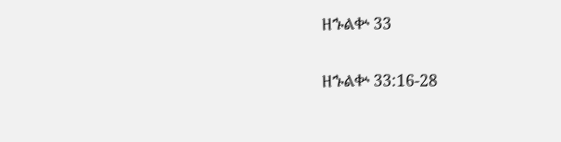ዘኁልቍ 33

ዘኁልቍ 33:16-28